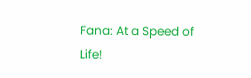Fana: At a Speed of Life!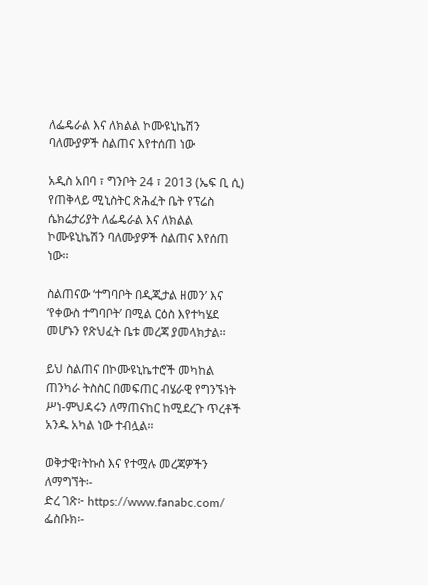ለፌዴራል እና ለክልል ኮሙዩኒኬሽን ባለሙያዎች ስልጠና እየተሰጠ ነው

አዲስ አበባ ፣ ግንቦት 24 ፣ 2013 (ኤፍ ቢ ሲ) የጠቅላይ ሚኒስትር ጽሕፈት ቤት የፕሬስ ሴክሬታሪያት ለፌዴራል እና ለክልል ኮሙዩኒኬሽን ባለሙያዎች ስልጠና እየሰጠ ነው፡፡

ስልጠናው ‘ተግባቦት በዲጂታል ዘመን’ እና ‘የቀውስ ተግባቦት’ በሚል ርዕስ እየተካሄደ መሆኑን የጽህፈት ቤቱ መረጃ ያመላክታል፡፡

ይህ ስልጠና በኮሙዩኒኬተሮች መካከል ጠንካራ ትስስር በመፍጠር ብሄራዊ የግንኙነት ሥነ-ምህዳሩን ለማጠናከር ከሚደረጉ ጥረቶች አንዱ አካል ነው ተብሏል፡፡

ወቅታዊ፣ትኩስ እና የተሟሉ መረጃዎችን ለማግኘት፡-
ድረ ገጽ፦ https://www.fanabc.com/
ፌስቡክ፡-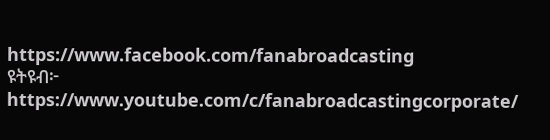https://www.facebook.com/fanabroadcasting
ዩትዩብ፦ https://www.youtube.com/c/fanabroadcastingcorporate/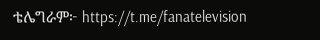ቴሌግራም፦ https://t.me/fanatelevision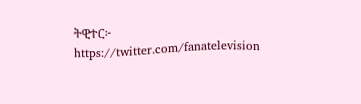ትዊተር፦ https://twitter.com/fanatelevision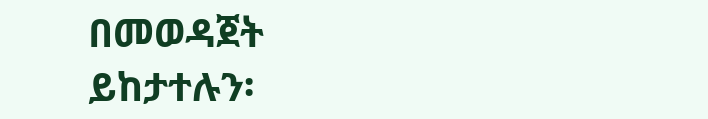በመወዳጀት ይከታተሉን፡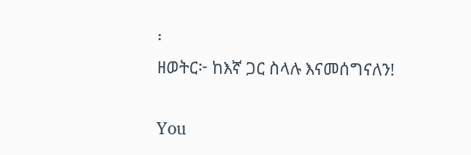፡
ዘወትር፦ ከእኛ ጋር ስላሉ እናመሰግናለን!

You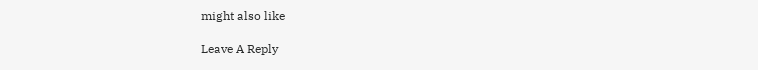might also like

Leave A Reply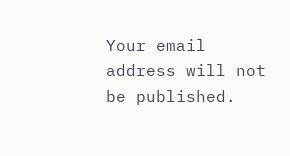Your email address will not be published.